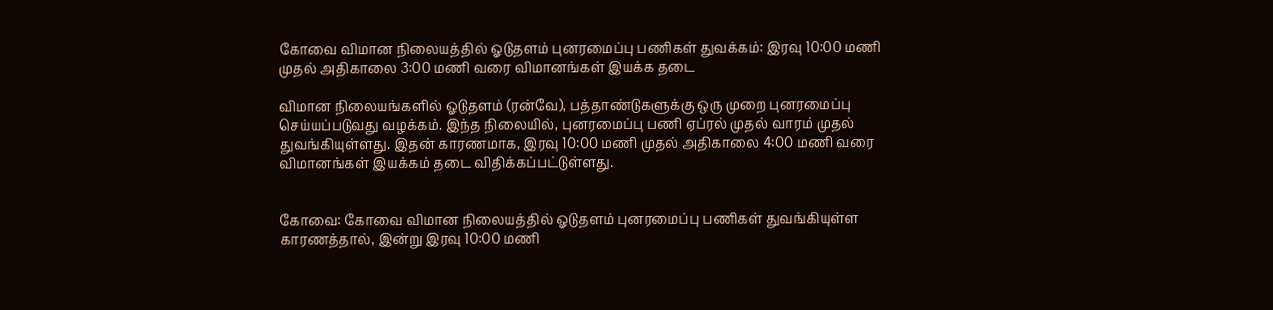கோவை விமான நிலையத்தில் ஓடுதளம் புனரமைப்பு பணிகள் துவக்கம்: இரவு 10:00 மணி முதல் அதிகாலை 3:00 மணி வரை விமானங்கள் இயக்க தடை

விமான நிலையங்களில் ஓடுதளம் (ரன்வே), பத்தாண்டுகளுக்கு ஒரு முறை புனரமைப்பு செய்யப்படுவது வழக்கம். இந்த நிலையில், புனரமைப்பு பணி ஏப்ரல் முதல் வாரம் முதல் துவங்கியுள்ளது. இதன் காரணமாக, இரவு 10:00 மணி முதல் அதிகாலை 4:00 மணி வரை விமானங்கள் இயக்கம் தடை விதிக்கப்பட்டுள்ளது.


கோவை: கோவை விமான நிலையத்தில் ஓடுதளம் புனரமைப்பு பணிகள் துவங்கியுள்ள காரணத்தால், இன்று இரவு 10:00 மணி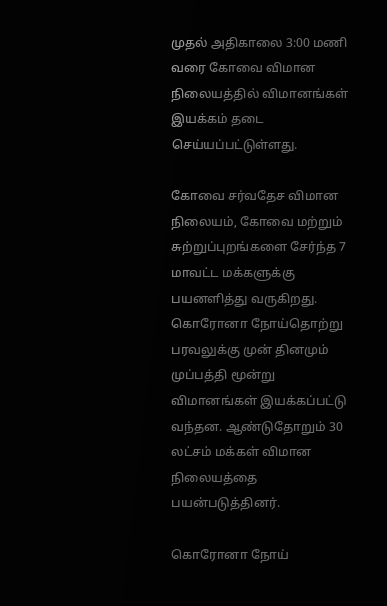முதல் அதிகாலை 3:00 மணி வரை கோவை விமான நிலையத்தில் விமானங்கள் இயக்கம் தடை செய்யப்பட்டுள்ளது.

கோவை சர்வதேச விமான நிலையம், கோவை மற்றும் சுற்றுப்புறங்களை சேர்ந்த 7 மாவட்ட மக்களுக்கு பயனளித்து வருகிறது. கொரோனா நோய்தொற்று பரவலுக்கு முன் தினமும் முப்பத்தி மூன்று விமானங்கள் இயக்கப்பட்டு வந்தன. ஆண்டுதோறும் 30 லட்சம் மக்கள் விமான நிலையத்தை பயன்படுத்தினர்.

கொரோனா நோய்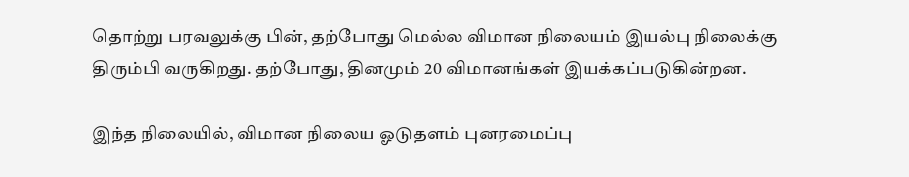தொற்று பரவலுக்கு பின், தற்போது மெல்ல விமான நிலையம் இயல்பு நிலைக்கு திரும்பி வருகிறது. தற்போது, தினமும் 20 விமானங்கள் இயக்கப்படுகின்றன.

இந்த நிலையில், விமான நிலைய ஓடுதளம் புனரமைப்பு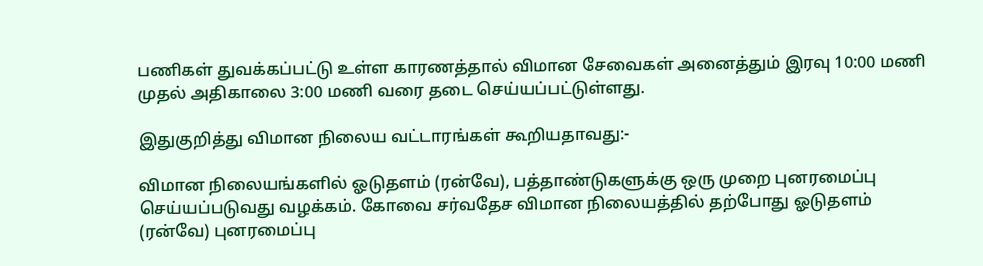பணிகள் துவக்கப்பட்டு உள்ள காரணத்தால் விமான சேவைகள் அனைத்தும் இரவு 10:00 மணி முதல் அதிகாலை 3:00 மணி வரை தடை செய்யப்பட்டுள்ளது.

இதுகுறித்து விமான நிலைய வட்டாரங்கள் கூறியதாவது:-

விமான நிலையங்களில் ஓடுதளம் (ரன்வே), பத்தாண்டுகளுக்கு ஒரு முறை புனரமைப்பு செய்யப்படுவது வழக்கம். கோவை சர்வதேச விமான நிலையத்தில் தற்போது ஓடுதளம் (ரன்வே) புனரமைப்பு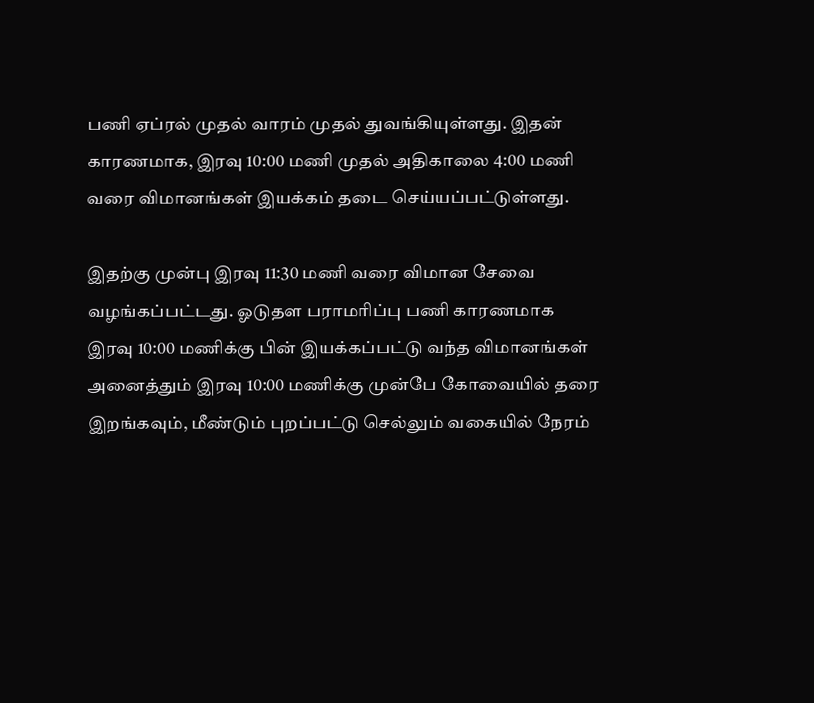பணி ஏப்ரல் முதல் வாரம் முதல் துவங்கியுள்ளது. இதன் காரணமாக, இரவு 10:00 மணி முதல் அதிகாலை 4:00 மணி வரை விமானங்கள் இயக்கம் தடை செய்யப்பட்டுள்ளது.

இதற்கு முன்பு இரவு 11:30 மணி வரை விமான சேவை வழங்கப்பட்டது. ஓடுதள பராமரிப்பு பணி காரணமாக இரவு 10:00 மணிக்கு பின் இயக்கப்பட்டு வந்த விமானங்கள் அனைத்தும் இரவு 10:00 மணிக்கு முன்பே கோவையில் தரை இறங்கவும், மீண்டும் புறப்பட்டு செல்லும் வகையில் நேரம்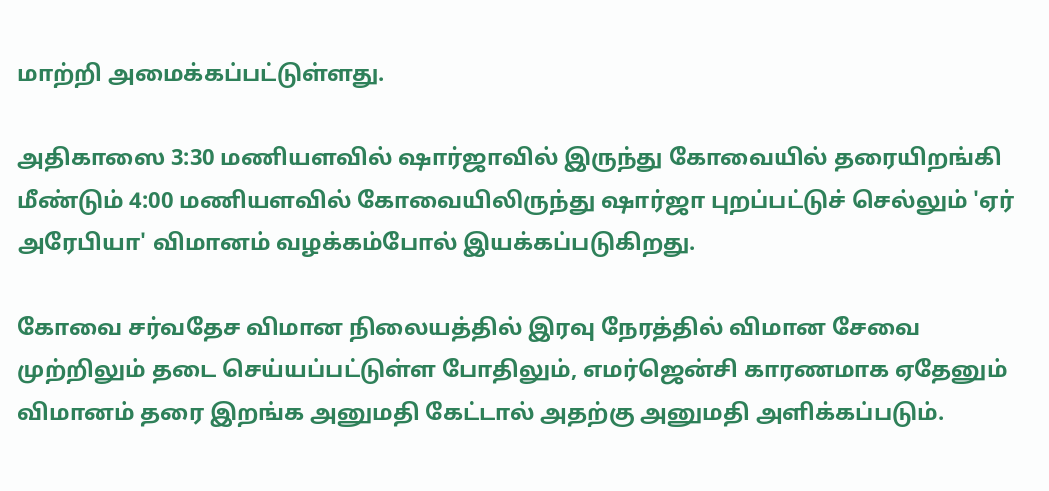மாற்றி அமைக்கப்பட்டுள்ளது.

அதிகாஸை 3:30 மணியளவில் ஷார்ஜாவில் இருந்து கோவையில் தரையிறங்கி மீண்டும் 4:00 மணியளவில் கோவையிலிருந்து ஷார்ஜா புறப்பட்டுச் செல்லும் 'ஏர் அரேபியா' விமானம் வழக்கம்போல் இயக்கப்படுகிறது.

கோவை சர்வதேச விமான நிலையத்தில் இரவு நேரத்தில் விமான சேவை முற்றிலும் தடை செய்யப்பட்டுள்ள போதிலும், எமர்ஜென்சி காரணமாக ஏதேனும் விமானம் தரை இறங்க அனுமதி கேட்டால் அதற்கு அனுமதி அளிக்கப்படும்.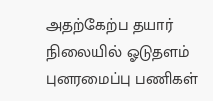அதற்கேற்ப தயார் நிலையில் ஓடுதளம் புனரமைப்பு பணிகள்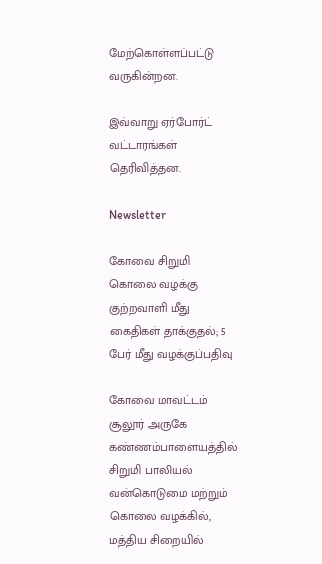மேற்கொள்ளப்பட்டு வருகின்றன.

இவ்வாறு ஏர்போர்ட் வட்டாரங்கள் தெரிவித்தன.

Newsletter

கோவை சிறுமி கொலை வழக்கு குற்றவாளி மீது கைதிகள் தாக்குதல்; 5 பேர் மீது வழக்குப்பதிவு

கோவை மாவட்டம் சூலூர் அருகே கண்ணம்பாளையத்தில் சிறுமி பாலியல் வன்கொடுமை மற்றும் கொலை வழக்கில், மத்திய சிறையில்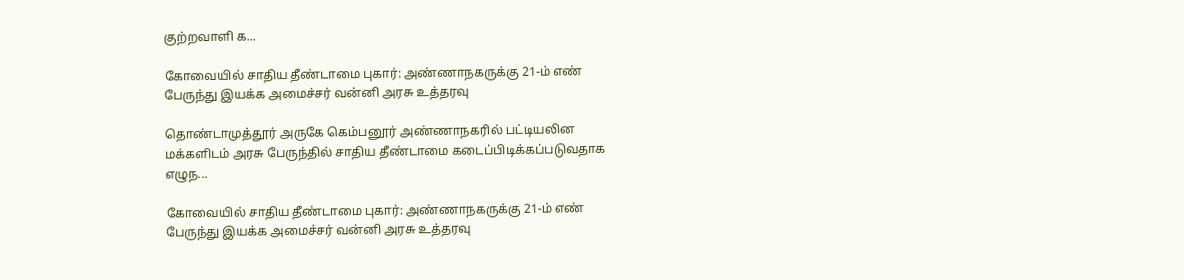குற்றவாளி க...

கோவையில் சாதிய தீண்டாமை புகார்: அண்ணாநகருக்கு 21-ம் எண் பேருந்து இயக்க அமைச்சர் வன்னி அரசு உத்தரவு

தொண்டாமுத்தூர் அருகே கெம்பனூர் அண்ணாநகரில் பட்டியலின மக்களிடம் அரசு பேருந்தில் சாதிய தீண்டாமை கடைப்பிடிக்கப்படுவதாக எழுந...

கோவையில் சாதிய தீண்டாமை புகார்: அண்ணாநகருக்கு 21-ம் எண் பேருந்து இயக்க அமைச்சர் வன்னி அரசு உத்தரவு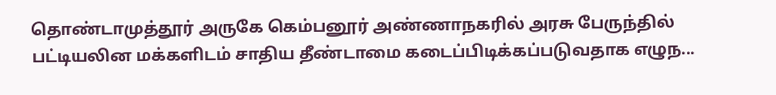தொண்டாமுத்தூர் அருகே கெம்பனூர் அண்ணாநகரில் அரசு பேருந்தில் பட்டியலின மக்களிடம் சாதிய தீண்டாமை கடைப்பிடிக்கப்படுவதாக எழுந...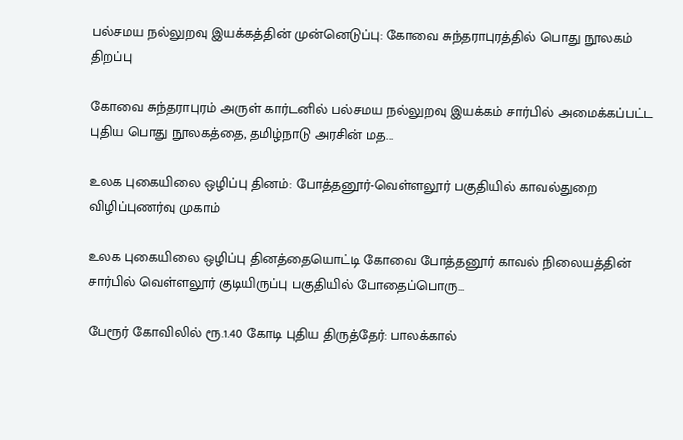பல்சமய நல்லுறவு இயக்கத்தின் முன்னெடுப்பு: கோவை சுந்தராபுரத்தில் பொது நூலகம் திறப்பு

கோவை சுந்தராபுரம் அருள் கார்டனில் பல்சமய நல்லுறவு இயக்கம் சார்பில் அமைக்கப்பட்ட புதிய பொது நூலகத்தை, தமிழ்நாடு அரசின் மத...

உலக புகையிலை ஒழிப்பு தினம்: போத்தனூர்-வெள்ளலூர் பகுதியில் காவல்துறை விழிப்புணர்வு முகாம்

உலக புகையிலை ஒழிப்பு தினத்தையொட்டி கோவை போத்தனூர் காவல் நிலையத்தின் சார்பில் வெள்ளலூர் குடியிருப்பு பகுதியில் போதைப்பொரு...

பேரூர் கோவிலில் ரூ.1.40 கோடி புதிய திருத்தேர்: பாலக்கால்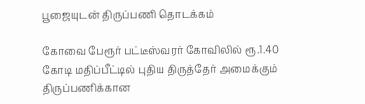பூஜையுடன் திருப்பணி தொடக்கம்

கோவை பேரூர் பட்டீஸ்வரர் கோவிலில் ரூ.1.40 கோடி மதிப்பீட்டில் புதிய திருத்தேர் அமைக்கும் திருப்பணிக்கான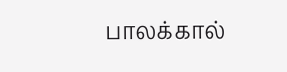பாலக்கால்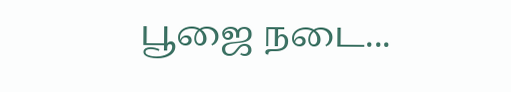பூஜை நடை...